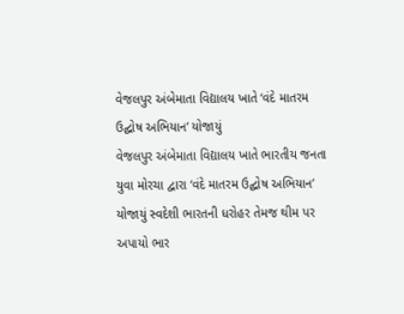વેજલપુર અંબેમાતા વિદ્યાલય ખાતે ‘વંદે માતરમ ઉદ્ઘોષ અભિયાન’ યોજાયું
વેજલપુર અંબેમાતા વિદ્યાલય ખાતે ભારતીય જનતા યુવા મોરચા દ્વારા ‘વંદે માતરમ ઉદ્ઘોષ અભિયાન’ યોજાયું સ્વદેશી ભારતની ધરોહર તેમજ થીમ પર અપાયો ભાર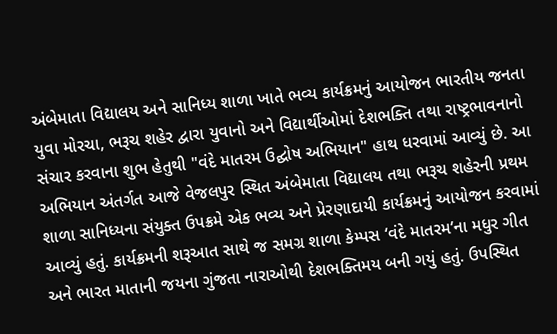અંબેમાતા વિદ્યાલય અને સાનિધ્ય શાળા ખાતે ભવ્ય કાર્યક્રમનું આયોજન ભારતીય જનતા યુવા મોરચા, ભરૂચ શહેર દ્વારા યુવાનો અને વિદ્યાર્થીઓમાં દેશભક્તિ તથા રાષ્ટ્રભાવનાનો સંચાર કરવાના શુભ હેતુથી "વંદે માતરમ ઉદ્ઘોષ અભિયાન" હાથ ધરવામાં આવ્યું છે. આ અભિયાન અંતર્ગત આજે વેજલપુર સ્થિત અંબેમાતા વિદ્યાલય તથા ભરૂચ શહેરની પ્રથમ શાળા સાનિધ્યના સંયુક્ત ઉપક્રમે એક ભવ્ય અને પ્રેરણાદાયી કાર્યક્રમનું આયોજન કરવામાં આવ્યું હતું. કાર્યક્રમની શરૂઆત સાથે જ સમગ્ર શાળા કેમ્પસ ‘વંદે માતરમ’ના મધુર ગીત અને ભારત માતાની જયના ગુંજતા નારાઓથી દેશભક્તિમય બની ગયું હતું. ઉપસ્થિત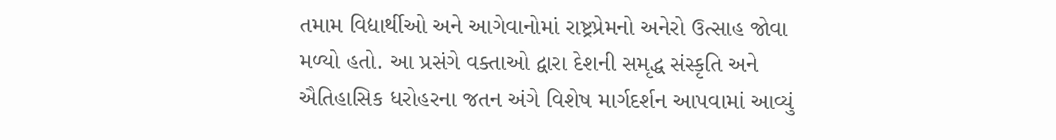તમામ વિદ્યાર્થીઓ અને આગેવાનોમાં રાષ્ટ્રપ્રેમનો અનેરો ઉત્સાહ જોવા મળ્યો હતો. આ પ્રસંગે વક્તાઓ દ્વારા દેશની સમૃદ્ધ સંસ્કૃતિ અને ઐતિહાસિક ધરોહરના જતન અંગે વિશેષ માર્ગદર્શન આપવામાં આવ્યું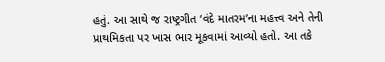હતું. આ સાથે જ રાષ્ટ્રગીત ‘વંદે માતરમ’ના મહત્ત્વ અને તેની પ્રાથમિકતા પર ખાસ ભાર મૂકવામાં આવ્યો હતો. આ તકે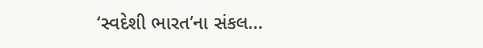‘સ્વદેશી ભારત’ના સંકલ...